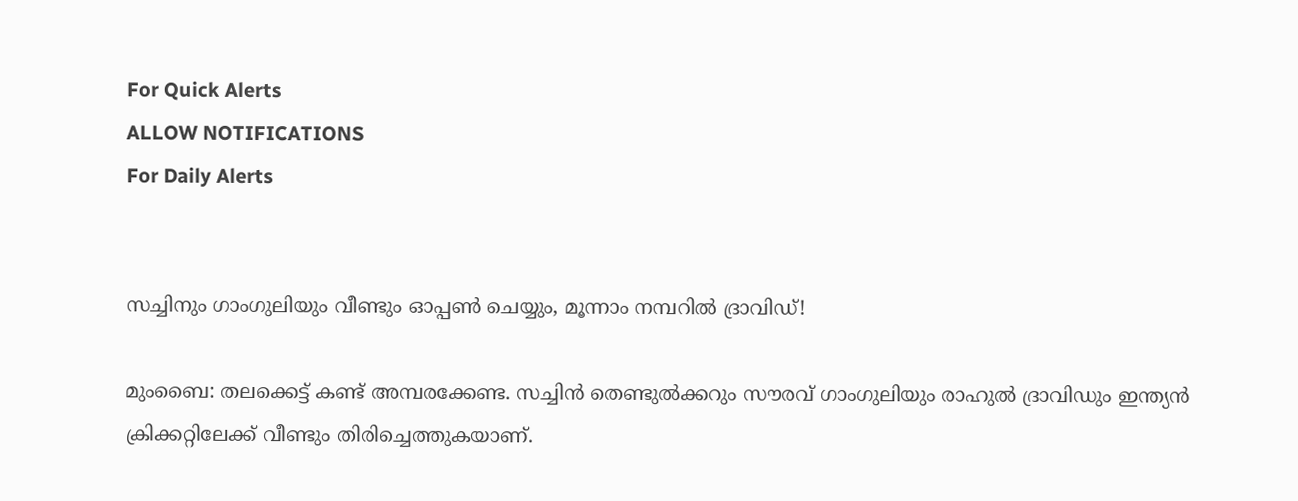For Quick Alerts
ALLOW NOTIFICATIONS
For Daily Alerts


സച്ചിനും ഗാംഗുലിയും വീണ്ടും ഓപ്പണ്‍ ചെയ്യും, മൂന്നാം നമ്പറില്‍ ദ്രാവിഡ്!

മുംബൈ: തലക്കെട്ട് കണ്ട് അമ്പരക്കേണ്ട. സച്ചിന്‍ തെണ്ടുല്‍ക്കറും സൗരവ് ഗാംഗുലിയും രാഹുല്‍ ദ്രാവിഡും ഇന്ത്യന്‍ ക്രിക്കറ്റിലേക്ക് വീണ്ടും തിരിച്ചെത്തുകയാണ്.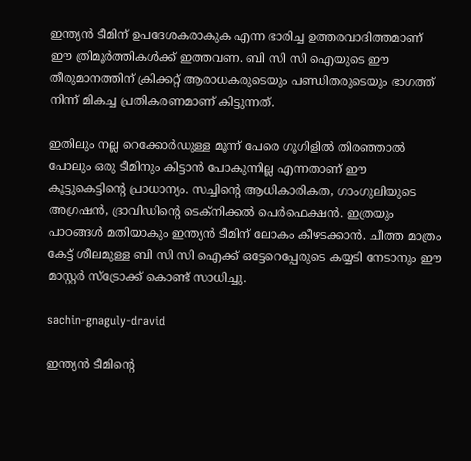ഇന്ത്യന്‍ ടീമിന് ഉപദേശകരാകുക എന്ന ഭാരിച്ച ഉത്തരവാദിത്തമാണ് ഈ ത്രിമൂര്‍ത്തികള്‍ക്ക് ഇത്തവണ. ബി സി സി ഐയുടെ ഈ തീരുമാനത്തിന് ക്രിക്കറ്റ് ആരാധകരുടെയും പണ്ഡിതരുടെയും ഭാഗത്ത് നിന്ന് മികച്ച പ്രതികരണമാണ് കിട്ടുന്നത്.

ഇതിലും നല്ല റെക്കോര്‍ഡുള്ള മൂന്ന് പേരെ ഗൂഗിളില്‍ തിരഞ്ഞാല്‍ പോലും ഒരു ടീമിനും കിട്ടാന്‍ പോകുന്നില്ല എന്നതാണ് ഈ കൂട്ടുകെട്ടിന്റെ പ്രാധാന്യം. സച്ചിന്റെ ആധികാരികത, ഗാംഗുലിയുടെ അഗ്രഷന്‍, ദ്രാവിഡിന്റെ ടെക്‌നിക്കല്‍ പെര്‍ഫെക്ഷന്‍. ഇത്രയും പാഠങ്ങള്‍ മതിയാകും ഇന്ത്യന്‍ ടീമിന് ലോകം കീഴടക്കാന്‍. ചീത്ത മാത്രം കേട്ട് ശീലമുള്ള ബി സി സി ഐക്ക് ഒട്ടേറെപ്പേരുടെ കയ്യടി നേടാനും ഈ മാസ്റ്റര്‍ സ്‌ട്രോക്ക് കൊണ്ട് സാധിച്ചു.

sachin-gnaguly-dravid

ഇന്ത്യന്‍ ടീമിന്റെ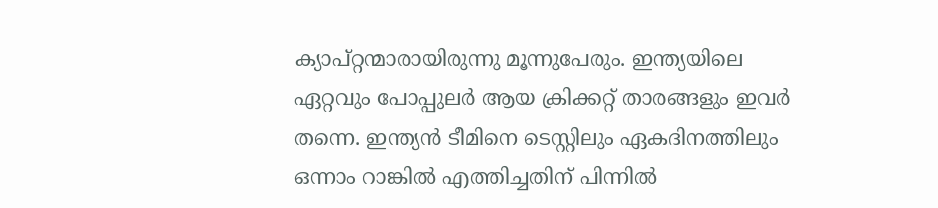ക്യാപ്റ്റന്മാരായിരുന്നു മൂന്നുപേരും. ഇന്ത്യയിലെ ഏറ്റവും പോപ്പുലര്‍ ആയ ക്രിക്കറ്റ് താരങ്ങളും ഇവര്‍ തന്നെ. ഇന്ത്യന്‍ ടീമിനെ ടെസ്റ്റിലും ഏകദിനത്തിലും ഒന്നാം റാങ്കില്‍ എത്തിച്ചതിന് പിന്നില്‍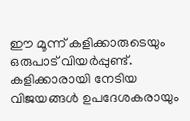ഈ മൂന്ന് കളിക്കാരുടെയും ഒരുപാട് വിയര്‍പ്പുണ്ട്. കളിക്കാരായി നേടിയ വിജയങ്ങള്‍ ഉപദേശകരായും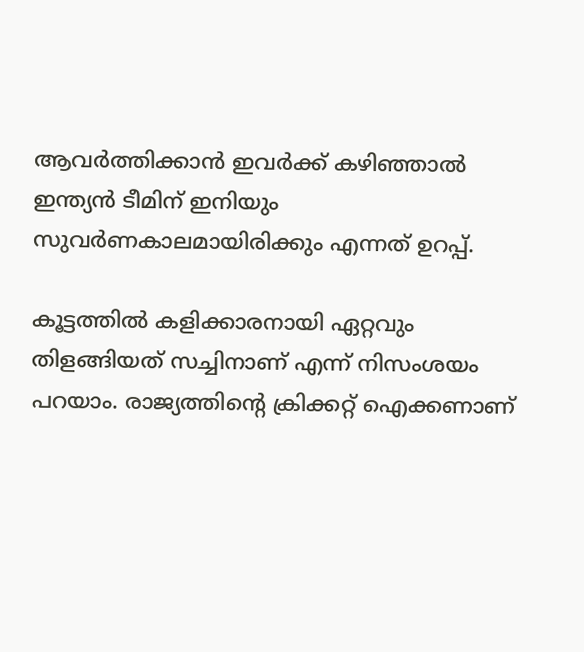ആവര്‍ത്തിക്കാന്‍ ഇവര്‍ക്ക് കഴിഞ്ഞാല്‍ ഇന്ത്യന്‍ ടീമിന് ഇനിയും സുവര്‍ണകാലമായിരിക്കും എന്നത് ഉറപ്പ്.

കൂട്ടത്തില്‍ കളിക്കാരനായി ഏറ്റവും തിളങ്ങിയത് സച്ചിനാണ് എന്ന് നിസംശയം പറയാം. രാജ്യത്തിന്റെ ക്രിക്കറ്റ് ഐക്കണാണ്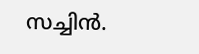സച്ചിന്‍.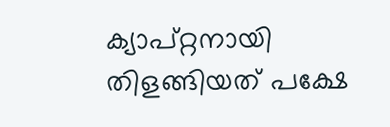ക്യാപ്റ്റനായി തിളങ്ങിയത് പക്ഷേ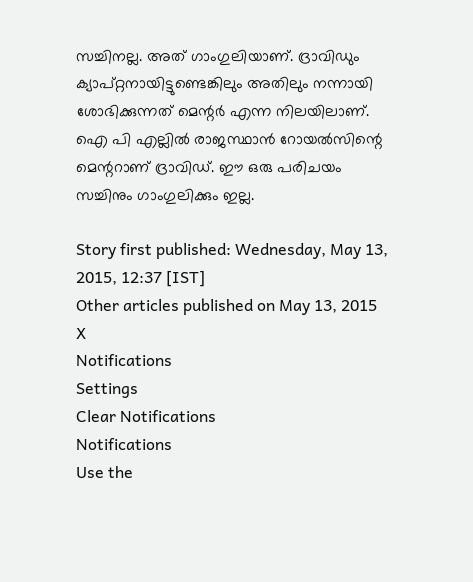സച്ചിനല്ല. അത് ഗാംഗുലിയാണ്. ദ്രാവിഡും ക്യാപ്റ്റനായിട്ടുണ്ടെങ്കിലും അതിലും നന്നായി ശോഭിക്കുന്നത് മെന്റര്‍ എന്ന നിലയിലാണ്. ഐ പി എല്ലില്‍ രാജസ്ഥാന്‍ റോയല്‍സിന്റെ മെന്ററാണ് ദ്രാവിഡ്. ഈ ഒരു പരിചയം സച്ചിനും ഗാംഗുലിക്കും ഇല്ല.

Story first published: Wednesday, May 13, 2015, 12:37 [IST]
Other articles published on May 13, 2015
X
Notifications
Settings
Clear Notifications
Notifications
Use the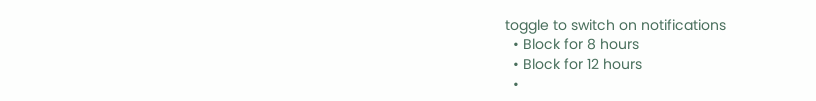toggle to switch on notifications
  • Block for 8 hours
  • Block for 12 hours
  •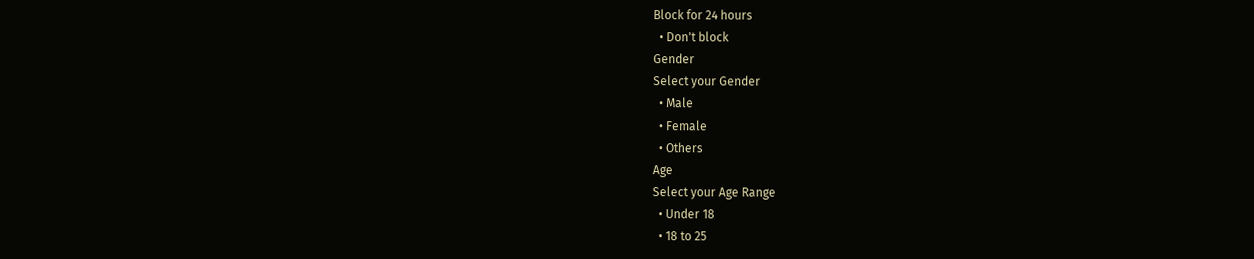Block for 24 hours
  • Don't block
Gender
Select your Gender
  • Male
  • Female
  • Others
Age
Select your Age Range
  • Under 18
  • 18 to 25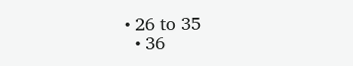• 26 to 35
  • 36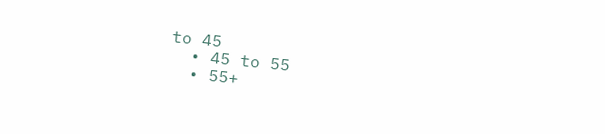to 45
  • 45 to 55
  • 55+